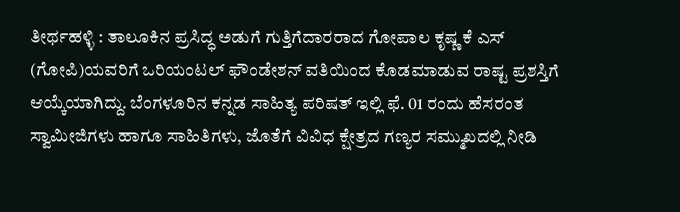ತೀರ್ಥಹಳ್ಳಿ : ತಾಲೂಕಿನ ಪ್ರಸಿದ್ಧ ಅಡುಗೆ ಗುತ್ತಿಗೆದಾರರಾದ ಗೋಪಾಲ ಕೃಷ್ಣ ಕೆ ಎಸ್ (ಗೋಪಿ)ಯವರಿಗೆ ಒರಿಯಂಟಲ್ ಫೌಂಡೇಶನ್ ವತಿಯಿಂದ ಕೊಡಮಾಡುವ ರಾಷ್ಟ ಪ್ರಶಸ್ತಿಗೆ ಆಯ್ಕೆಯಾಗಿದ್ದು. ಬೆಂಗಳೂರಿನ ಕನ್ನಡ ಸಾಹಿತ್ಯ ಪರಿಷತ್ ಇಲ್ಲಿ ಫೆ. 01 ರಂದು ಹೆಸರಂತ ಸ್ವಾಮೀಜಿಗಳು ಹಾಗೂ ಸಾಹಿತಿಗಳು, ಜೊತೆಗೆ ವಿವಿಧ ಕ್ಷೇತ್ರದ ಗಣ್ಯರ ಸಮ್ಮುಖದಲ್ಲಿ ನೀಡಿ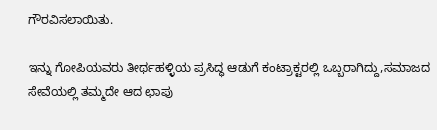ಗೌರವಿಸಲಾಯಿತು.

ಇನ್ನು ಗೋಪಿಯವರು ತೀರ್ಥಹಳ್ಳಿಯ ಪ್ರಸಿದ್ಧ ಆಡುಗೆ ಕಂಟ್ರಾಕ್ಟರಲ್ಲಿ ಒಬ್ಬರಾಗಿದ್ದು,ಸಮಾಜದ ಸೇವೆಯಲ್ಲಿ ತಮ್ಮದೇ ಆದ ಛಾಪು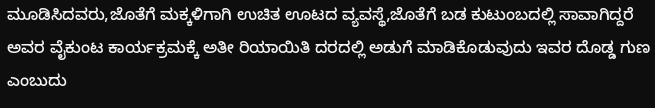ಮೂಡಿಸಿದವರು,ಜೊತೆಗೆ ಮಕ್ಕಳಿಗಾಗಿ ಉಚಿತ ಊಟದ ವ್ಯವಸ್ಥೆ,ಜೊತೆಗೆ ಬಡ ಕುಟುಂಬದಲ್ಲಿ ಸಾವಾಗಿದ್ದರೆ ಅವರ ವೈಕುಂಟ ಕಾರ್ಯಕ್ರಮಕ್ಕೆ ಅತೀ ರಿಯಾಯಿತಿ ದರದಲ್ಲಿ ಅಡುಗೆ ಮಾಡಿಕೊಡುವುದು ಇವರ ದೊಡ್ಡ ಗುಣ ಎಂಬುದು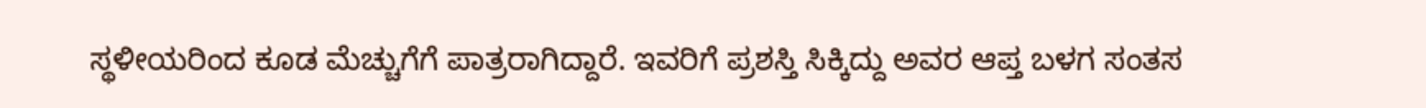ಸ್ಥಳೀಯರಿಂದ ಕೂಡ ಮೆಚ್ಚುಗೆಗೆ ಪಾತ್ರರಾಗಿದ್ದಾರೆ. ಇವರಿಗೆ ಪ್ರಶಸ್ತಿ ಸಿಕ್ಕಿದ್ದು ಅವರ ಆಪ್ತ ಬಳಗ ಸಂತಸ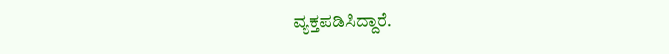ವ್ಯಕ್ತಪಡಿಸಿದ್ದಾರೆ.